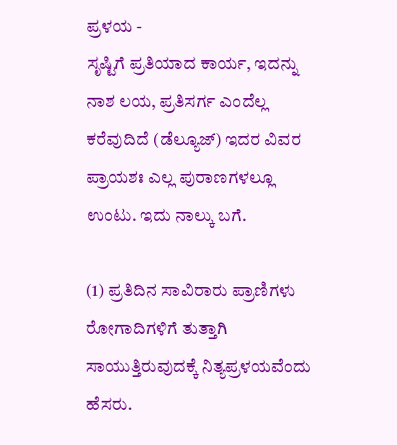ಪ್ರಳಯ -
ಸೃಷ್ಟಿಗೆ ಪ್ರತಿಯಾದ ಕಾರ್ಯ, ಇದನ್ನು ನಾಶ ಲಯ, ಪ್ರತಿಸರ್ಗ ಎಂದೆಲ್ಲ ಕರೆವುದಿದೆ (ಡೆಲ್ಯೂಜ್) ಇದರ ವಿವರ ಪ್ರಾಯಶಃ ಎಲ್ಲ ಪುರಾಣಗಳಲ್ಲೂ ಉಂಟು. ಇದು ನಾಲ್ಕು ಬಗೆ.

(1) ಪ್ರತಿದಿನ ಸಾವಿರಾರು ಪ್ರಾಣಿಗಳು ರೋಗಾದಿಗಳಿಗೆ ತುತ್ತಾಗಿ ಸಾಯುತ್ತಿರುವುದಕ್ಕೆ ನಿತ್ಯಪ್ರಳಯವೆಂದು ಹೆಸರು.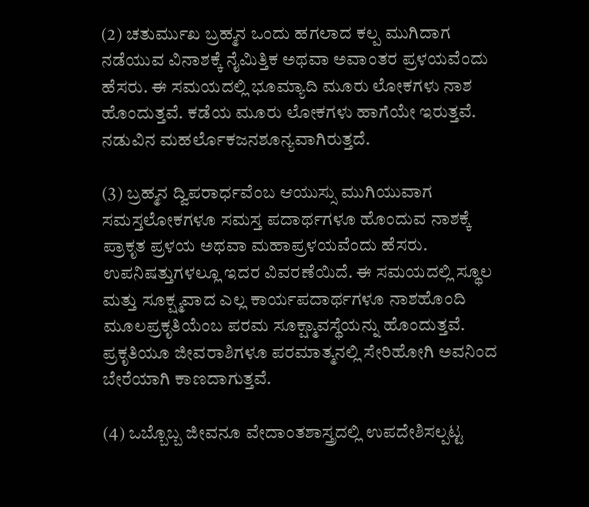(2) ಚತುರ್ಮುಖ ಬ್ರಹ್ಮನ ಒಂದು ಹಗಲಾದ ಕಲ್ಪ ಮುಗಿದಾಗ ನಡೆಯುವ ವಿನಾಶಕ್ಕೆ ನೈಮಿತ್ತಿಕ ಅಥವಾ ಅವಾಂತರ ಪ್ರಳಯವೆಂದು ಹೆಸರು. ಈ ಸಮಯದಲ್ಲಿ ಭೂಮ್ಯಾದಿ ಮೂರು ಲೋಕಗಳು ನಾಶ ಹೊಂದುತ್ತವೆ. ಕಡೆಯ ಮೂರು ಲೋಕಗಳು ಹಾಗೆಯೇ ಇರುತ್ತವೆ. ನಡುವಿನ ಮಹರ್ಲೊಕಜನಶೂನ್ಯವಾಗಿರುತ್ತದೆ.

(3) ಬ್ರಹ್ಮನ ದ್ವಿಪರಾರ್ಧವೆಂಬ ಆಯುಸ್ಸು ಮುಗಿಯುವಾಗ ಸಮಸ್ತಲೋಕಗಳೂ ಸಮಸ್ತ ಪದಾರ್ಥಗಳೂ ಹೊಂದುವ ನಾಶಕ್ಕೆ ಪ್ರಾಕೃತ ಪ್ರಳಯ ಅಥವಾ ಮಹಾಪ್ರಳಯವೆಂದು ಹೆಸರು. ಉಪನಿಷತ್ತುಗಳಲ್ಲೂ ಇದರ ವಿವರಣೆಯಿದೆ. ಈ ಸಮಯದಲ್ಲಿ ಸ್ಥೂಲ ಮತ್ತು ಸೂಕ್ಷ್ಮವಾದ ಎಲ್ಲ ಕಾರ್ಯಪದಾರ್ಥಗಳೂ ನಾಶಹೊಂದಿ ಮೂಲಪ್ರಕೃತಿಯೆಂಬ ಪರಮ ಸೂಕ್ಷ್ಮಾವಸ್ಥೆಯನ್ನು ಹೊಂದುತ್ತವೆ. ಪ್ರಕೃತಿಯೂ ಜೀವರಾಶಿಗಳೂ ಪರಮಾತ್ಮನಲ್ಲಿ ಸೇರಿಹೋಗಿ ಅವನಿಂದ ಬೇರೆಯಾಗಿ ಕಾಣದಾಗುತ್ತವೆ.

(4) ಒಬ್ಬೊಬ್ಬ ಜೀವನೂ ವೇದಾಂತಶಾಸ್ತ್ರದಲ್ಲಿ ಉಪದೇಶಿಸಲ್ಪಟ್ಟ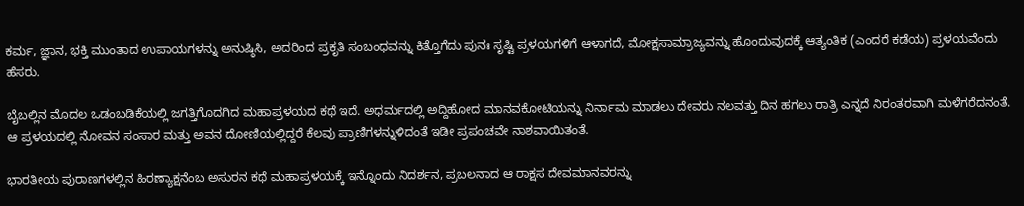ಕರ್ಮ, ಜ್ಞಾನ, ಭಕ್ತಿ ಮುಂತಾದ ಉಪಾಯಗಳನ್ನು ಅನುಷ್ಠಿಸಿ, ಅದರಿಂದ ಪ್ರಕೃತಿ ಸಂಬಂಧವನ್ನು ಕಿತ್ತೊಗೆದು ಪುನಃ ಸೃಷ್ಟಿ ಪ್ರಳಯಗಳಿಗೆ ಆಳಾಗದೆ, ಮೋಕ್ಷಸಾಮ್ರಾಜ್ಯವನ್ನು ಹೊಂದುವುದಕ್ಕೆ ಆತ್ಯಂತಿಕ (ಎಂದರೆ ಕಡೆಯ) ಪ್ರಳಯವೆಂದು ಹೆಸರು.

ಬೈಬಲ್ಲಿನ ಮೊದಲ ಒಡಂಬಡಿಕೆಯಲ್ಲಿ ಜಗತ್ತಿಗೊದಗಿದ ಮಹಾಪ್ರಳಯದ ಕಥೆ ಇದೆ. ಅಧರ್ಮದಲ್ಲಿ ಅದ್ದಿಹೋದ ಮಾನವಕೋಟಿಯನ್ನು ನಿರ್ನಾಮ ಮಾಡಲು ದೇವರು ನಲವತ್ತು ದಿನ ಹಗಲು ರಾತ್ರಿ ಎನ್ನದೆ ನಿರಂತರವಾಗಿ ಮಳೆಗರೆದನಂತೆ. ಆ ಪ್ರಳಯದಲ್ಲಿ ನೋವನ ಸಂಸಾರ ಮತ್ತು ಅವನ ದೋಣಿಯಲ್ಲಿದ್ದರೆ ಕೆಲವು ಪ್ರಾಣಿಗಳನ್ನುಳಿದಂತೆ ಇಡೀ ಪ್ರಪಂಚವೇ ನಾಶವಾಯಿತಂತೆ.

ಭಾರತೀಯ ಪುರಾಣಗಳಲ್ಲಿನ ಹಿರಣ್ಯಾಕ್ಷನೆಂಬ ಅಸುರನ ಕಥೆ ಮಹಾಪ್ರಳಯಕ್ಕೆ ಇನ್ನೊಂದು ನಿದರ್ಶನ, ಪ್ರಬಲನಾದ ಆ ರಾಕ್ಷಸ ದೇವಮಾನವರನ್ನು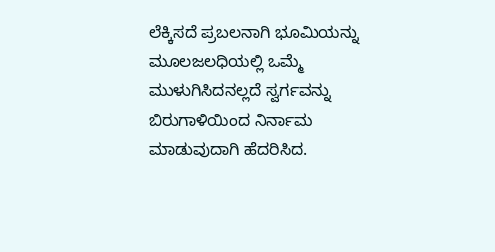ಲೆಕ್ಕಿಸದೆ ಪ್ರಬಲನಾಗಿ ಭೂಮಿಯನ್ನು ಮೂಲಜಲಧಿಯಲ್ಲಿ ಒಮ್ಮೆ ಮುಳುಗಿಸಿದನಲ್ಲದೆ ಸ್ವರ್ಗವನ್ನು ಬಿರುಗಾಳಿಯಿಂದ ನಿರ್ನಾಮ ಮಾಡುವುದಾಗಿ ಹೆದರಿಸಿದ.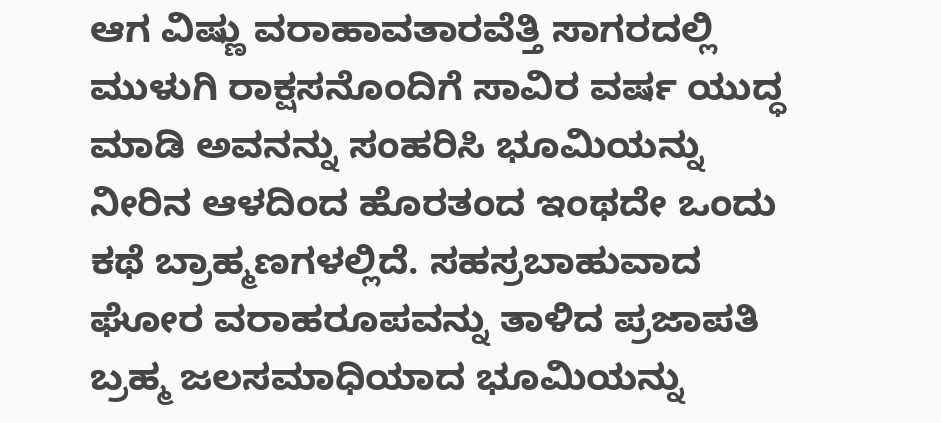ಆಗ ವಿಷ್ಣು ವರಾಹಾವತಾರವೆತ್ತಿ ಸಾಗರದಲ್ಲಿ ಮುಳುಗಿ ರಾಕ್ಷಸನೊಂದಿಗೆ ಸಾವಿರ ವರ್ಷ ಯುದ್ಧ ಮಾಡಿ ಅವನನ್ನು ಸಂಹರಿಸಿ ಭೂಮಿಯನ್ನು ನೀರಿನ ಆಳದಿಂದ ಹೊರತಂದ ಇಂಥದೇ ಒಂದು ಕಥೆ ಬ್ರಾಹ್ಮಣಗಳಲ್ಲಿದೆ. ಸಹಸ್ರಬಾಹುವಾದ ಘೋರ ವರಾಹರೂಪವನ್ನು ತಾಳಿದ ಪ್ರಜಾಪತಿ ಬ್ರಹ್ಮ ಜಲಸಮಾಧಿಯಾದ ಭೂಮಿಯನ್ನು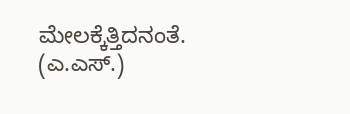ಮೇಲಕ್ಕೆತ್ತಿದನಂತೆ.
(ಎ.ಎಸ್.)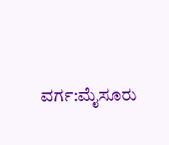ವರ್ಗ:ಮೈಸೂರು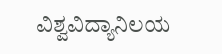ವಿಶ್ವವಿದ್ಯಾನಿಲಯ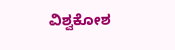ವಿಶ್ವಕೋಶ